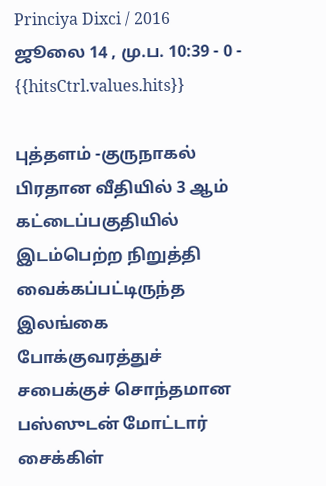Princiya Dixci / 2016 ஜூலை 14 , மு.ப. 10:39 - 0 - {{hitsCtrl.values.hits}}

புத்தளம் -குருநாகல் பிரதான வீதியில் 3 ஆம் கட்டைப்பகுதியில் இடம்பெற்ற நிறுத்தி வைக்கப்பட்டிருந்த இலங்கை போக்குவரத்துச் சபைக்குச் சொந்தமான பஸ்ஸுடன் மோட்டார் சைக்கிள்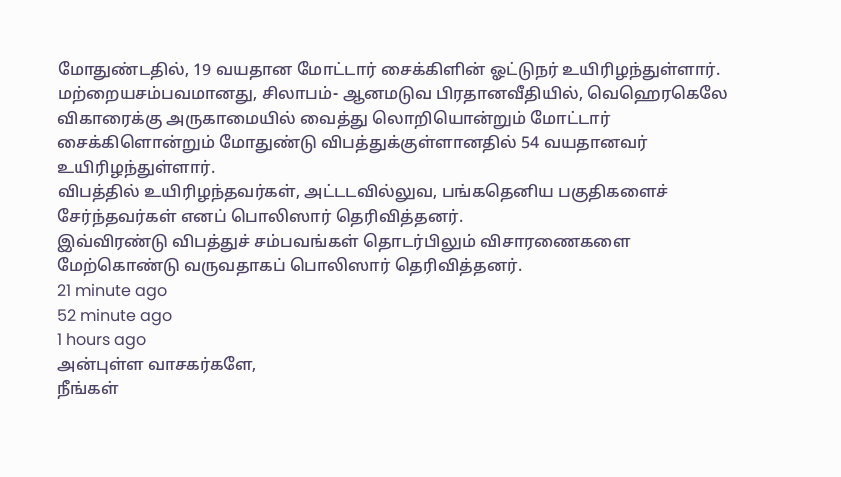மோதுண்டதில், 19 வயதான மோட்டார் சைக்கிளின் ஓட்டுநர் உயிரிழந்துள்ளார்.
மற்றையசம்பவமானது, சிலாபம்- ஆனமடுவ பிரதானவீதியில், வெஹெரகெலே விகாரைக்கு அருகாமையில் வைத்து லொறியொன்றும் மோட்டார் சைக்கிளொன்றும் மோதுண்டு விபத்துக்குள்ளானதில் 54 வயதானவர் உயிரிழந்துள்ளார்.
விபத்தில் உயிரிழந்தவர்கள், அட்டடவில்லுவ, பங்கதெனிய பகுதிகளைச் சேர்ந்தவர்கள் எனப் பொலிஸார் தெரிவித்தனர்.
இவ்விரண்டு விபத்துச் சம்பவங்கள் தொடர்பிலும் விசாரணைகளை மேற்கொண்டு வருவதாகப் பொலிஸார் தெரிவித்தனர்.
21 minute ago
52 minute ago
1 hours ago
அன்புள்ள வாசகர்களே,
நீங்கள்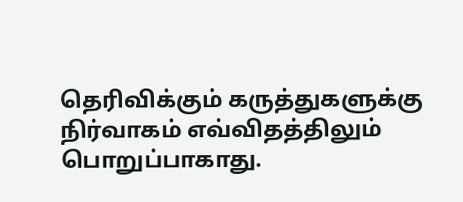தெரிவிக்கும் கருத்துகளுக்கு நிர்வாகம் எவ்விதத்திலும் பொறுப்பாகாது.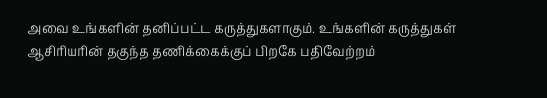அவை உங்களின் தனிப்பட்ட கருத்துகளாகும். உங்களின் கருத்துகள் ஆசிரியரின் தகுந்த தணிக்கைக்குப் பிறகே பதிவேற்றம்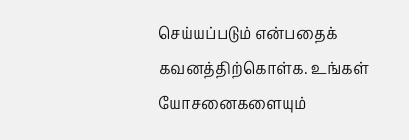செய்யப்படும் என்பதைக் கவனத்திற்கொள்க. உங்கள் யோசனைகளையும்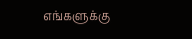எங்களுக்கு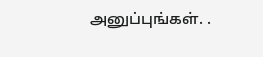அனுப்புங்கள். .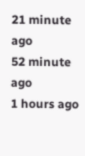21 minute ago
52 minute ago
1 hours ago